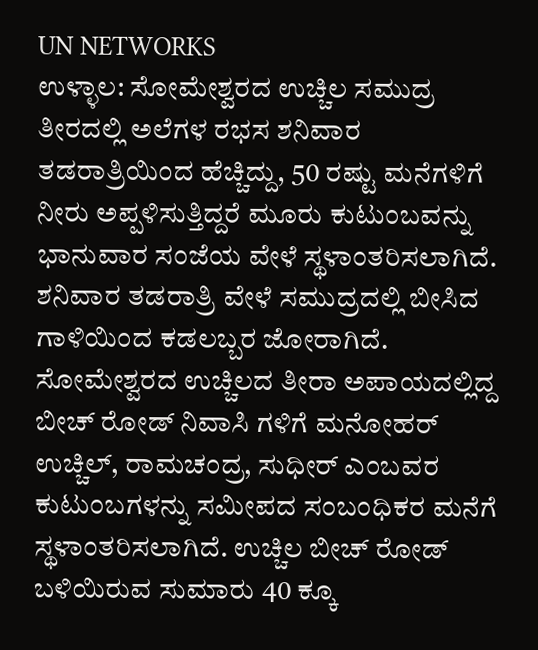UN NETWORKS
ಉಳ್ಳಾಲ: ಸೋಮೇಶ್ವರದ ಉಚ್ಚಿಲ ಸಮುದ್ರ ತೀರದಲ್ಲಿ ಅಲೆಗಳ ರಭಸ ಶನಿವಾರ ತಡರಾತ್ರಿಯಿಂದ ಹೆಚ್ಚಿದ್ದು, 50 ರಷ್ಟು ಮನೆಗಳಿಗೆ ನೀರು ಅಪ್ಪಳಿಸುತ್ತಿದ್ದರೆ ಮೂರು ಕುಟುಂಬವನ್ನು ಭಾನುವಾರ ಸಂಜೆಯ ವೇಳೆ ಸ್ಥಳಾಂತರಿಸಲಾಗಿದೆ.
ಶನಿವಾರ ತಡರಾತ್ರಿ ವೇಳೆ ಸಮುದ್ರದಲ್ಲಿ ಬೀಸಿದ ಗಾಳಿಯಿಂದ ಕಡಲಬ್ಬರ ಜೋರಾಗಿದೆ. ಸೋಮೇಶ್ವರದ ಉಚ್ಚಿಲದ ತೀರಾ ಅಪಾಯದಲ್ಲಿದ್ದ ಬೀಚ್ ರೋಡ್ ನಿವಾಸಿ ಗಳಿಗೆ ಮನೋಹರ್ ಉಚ್ಚಿಲ್, ರಾಮಚಂದ್ರ, ಸುಧೀರ್ ಎಂಬವರ ಕುಟುಂಬಗಳನ್ನು ಸಮೀಪದ ಸಂಬಂಧಿಕರ ಮನೆಗೆ ಸ್ಥಳಾಂತರಿಸಲಾಗಿದೆ. ಉಚ್ಚಿಲ ಬೀಚ್ ರೋಡ್ ಬಳಿಯಿರುವ ಸುಮಾರು 40 ಕ್ಕೂ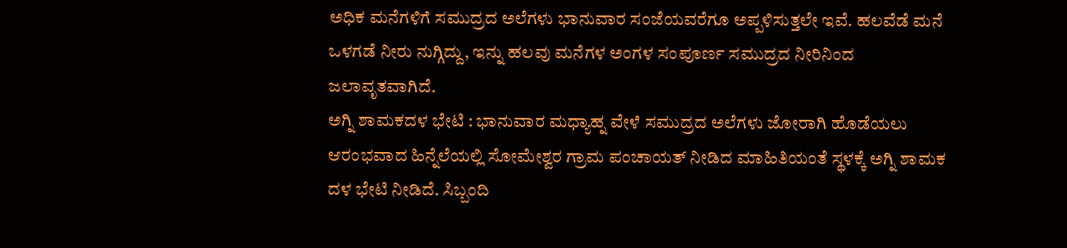ಅಧಿಕ ಮನೆಗಳಿಗೆ ಸಮುದ್ರದ ಅಲೆಗಳು ಭಾನುವಾರ ಸಂಜೆಯವರೆಗೂ ಅಪ್ಪಳಿಸುತ್ತಲೇ ಇವೆ. ಹಲವೆಡೆ ಮನೆ ಒಳಗಡೆ ನೀರು ನುಗ್ಗಿದ್ದು, ಇನ್ನು ಹಲವು ಮನೆಗಳ ಅಂಗಳ ಸಂಪೂರ್ಣ ಸಮುದ್ರದ ನೀರಿನಿಂದ ಜಲಾವೃತವಾಗಿದೆ.
ಅಗ್ನಿ ಶಾಮಕದಳ ಭೇಟಿ : ಭಾನುವಾರ ಮಧ್ಯಾಹ್ನ ವೇಳೆ ಸಮುದ್ರದ ಅಲೆಗಳು ಜೋರಾಗಿ ಹೊಡೆಯಲು ಆರಂಭವಾದ ಹಿನ್ನೆಲೆಯಲ್ಲಿ ಸೋಮೇಶ್ವರ ಗ್ರಾಮ ಪಂಚಾಯತ್ ನೀಡಿದ ಮಾಹಿತಿಯಂತೆ ಸ್ಥಳಕ್ಕೆ ಅಗ್ನಿ ಶಾಮಕ ದಳ ಭೇಟಿ ನೀಡಿದೆ. ಸಿಬ್ಬಂದಿ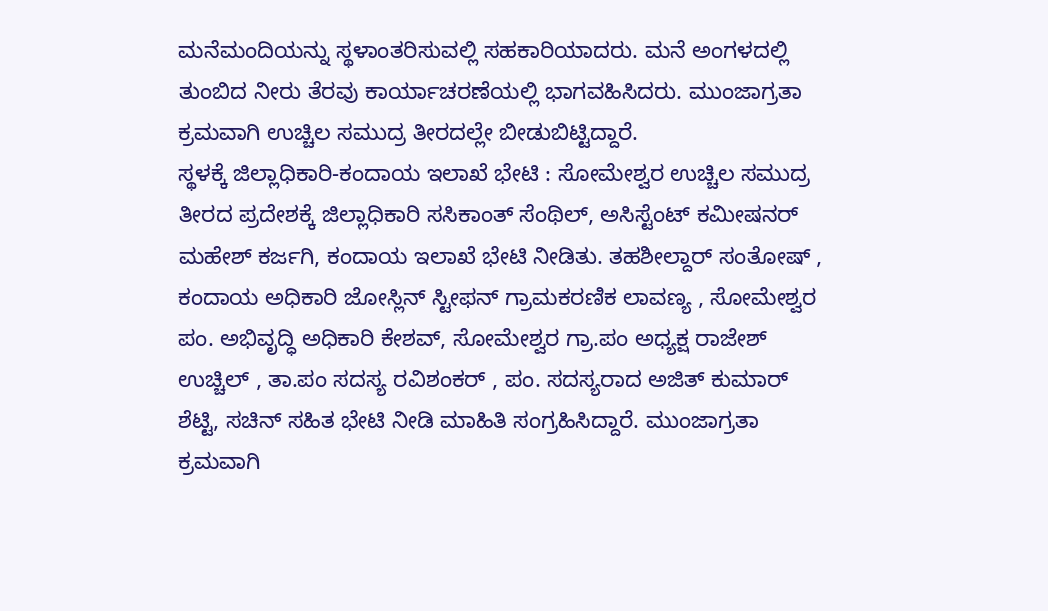ಮನೆಮಂದಿಯನ್ನು ಸ್ಥಳಾಂತರಿಸುವಲ್ಲಿ ಸಹಕಾರಿಯಾದರು. ಮನೆ ಅಂಗಳದಲ್ಲಿ ತುಂಬಿದ ನೀರು ತೆರವು ಕಾರ್ಯಾಚರಣೆಯಲ್ಲಿ ಭಾಗವಹಿಸಿದರು. ಮುಂಜಾಗ್ರತಾ ಕ್ರಮವಾಗಿ ಉಚ್ಚಿಲ ಸಮುದ್ರ ತೀರದಲ್ಲೇ ಬೀಡುಬಿಟ್ಟಿದ್ದಾರೆ.
ಸ್ಥಳಕ್ಕೆ ಜಿಲ್ಲಾಧಿಕಾರಿ-ಕಂದಾಯ ಇಲಾಖೆ ಭೇಟಿ : ಸೋಮೇಶ್ವರ ಉಚ್ಚಿಲ ಸಮುದ್ರ ತೀರದ ಪ್ರದೇಶಕ್ಕೆ ಜಿಲ್ಲಾಧಿಕಾರಿ ಸಸಿಕಾಂತ್ ಸೆಂಥಿಲ್, ಅಸಿಸ್ಟೆಂಟ್ ಕಮೀಷನರ್ ಮಹೇಶ್ ಕರ್ಜಗಿ, ಕಂದಾಯ ಇಲಾಖೆ ಭೇಟಿ ನೀಡಿತು. ತಹಶೀಲ್ದಾರ್ ಸಂತೋಷ್ , ಕಂದಾಯ ಅಧಿಕಾರಿ ಜೋಸ್ಲಿನ್ ಸ್ಟೀಫನ್ ಗ್ರಾಮಕರಣಿಕ ಲಾವಣ್ಯ , ಸೋಮೇಶ್ವರ ಪಂ. ಅಭಿವೃದ್ಧಿ ಅಧಿಕಾರಿ ಕೇಶವ್, ಸೋಮೇಶ್ವರ ಗ್ರಾ.ಪಂ ಅಧ್ಯಕ್ಷ ರಾಜೇಶ್ ಉಚ್ಚಿಲ್ , ತಾ.ಪಂ ಸದಸ್ಯ ರವಿಶಂಕರ್ , ಪಂ. ಸದಸ್ಯರಾದ ಅಜಿತ್ ಕುಮಾರ್ ಶೆಟ್ಟಿ, ಸಚಿನ್ ಸಹಿತ ಭೇಟಿ ನೀಡಿ ಮಾಹಿತಿ ಸಂಗ್ರಹಿಸಿದ್ದಾರೆ. ಮುಂಜಾಗ್ರತಾ ಕ್ರಮವಾಗಿ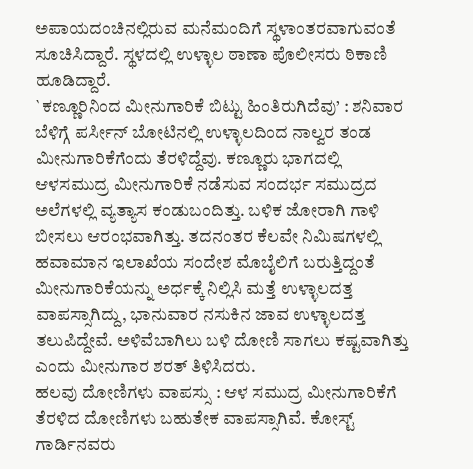ಅಪಾಯದಂಚಿನಲ್ಲಿರುವ ಮನೆಮಂದಿಗೆ ಸ್ಥಳಾಂತರವಾಗುವಂತೆ ಸೂಚಿಸಿದ್ದಾರೆ. ಸ್ಥಳದಲ್ಲಿ ಉಳ್ಳಾಲ ಠಾಣಾ ಪೊಲೀಸರು ಠಿಕಾಣಿ ಹೂಡಿದ್ದಾರೆ.
`ಕಣ್ಣೂರಿನಿಂದ ಮೀನುಗಾರಿಕೆ ಬಿಟ್ಟು ಹಿಂತಿರುಗಿದೆವು’ : ಶನಿವಾರ ಬೆಳಿಗ್ಗೆ ಪರ್ಸೀನ್ ಬೋಟಿನಲ್ಲಿ ಉಳ್ಳಾಲದಿಂದ ನಾಲ್ವರ ತಂಡ ಮೀನುಗಾರಿಕೆಗೆಂದು ತೆರಳಿದ್ದೆವು. ಕಣ್ಣೂರು ಭಾಗದಲ್ಲಿ ಆಳಸಮುದ್ರ ಮೀನುಗಾರಿಕೆ ನಡೆಸುವ ಸಂದರ್ಭ ಸಮುದ್ರದ ಅಲೆಗಳಲ್ಲಿ ವ್ಯತ್ಯಾಸ ಕಂಡುಬಂದಿತ್ತು. ಬಳಿಕ ಜೋರಾಗಿ ಗಾಳಿ ಬೀಸಲು ಆರಂಭವಾಗಿತ್ತು. ತದನಂತರ ಕೆಲವೇ ನಿಮಿಷಗಳಲ್ಲಿ ಹವಾಮಾನ ಇಲಾಖೆಯ ಸಂದೇಶ ಮೊಬೈಲಿಗೆ ಬರುತ್ತಿದ್ದಂತೆ ಮೀನುಗಾರಿಕೆಯನ್ನು ಅರ್ಧಕ್ಕೆ ನಿಲ್ಲಿಸಿ ಮತ್ತೆ ಉಳ್ಳಾಲದತ್ತ ವಾಪಸ್ಸಾಗಿದ್ದು, ಭಾನುವಾರ ನಸುಕಿನ ಜಾವ ಉಳ್ಳಾಲದತ್ತ ತಲುಪಿದ್ದೇವೆ. ಅಳಿವೆಬಾಗಿಲು ಬಳಿ ದೋಣಿ ಸಾಗಲು ಕಷ್ಟವಾಗಿತ್ತು ಎಂದು ಮೀನುಗಾರ ಶರತ್ ತಿಳಿಸಿದರು.
ಹಲವು ದೋಣಿಗಳು ವಾಪಸ್ಸು : ಆಳ ಸಮುದ್ರ ಮೀನುಗಾರಿಕೆಗೆ ತೆರಳಿದ ದೋಣಿಗಳು ಬಹುತೇಕ ವಾಪಸ್ಸಾಗಿವೆ. ಕೋಸ್ಟ್ ಗಾರ್ಡಿನವರು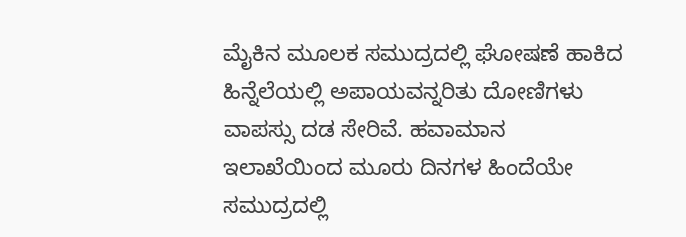ಮೈಕಿನ ಮೂಲಕ ಸಮುದ್ರದಲ್ಲಿ ಘೋಷಣೆ ಹಾಕಿದ ಹಿನ್ನೆಲೆಯಲ್ಲಿ ಅಪಾಯವನ್ನರಿತು ದೋಣಿಗಳು ವಾಪಸ್ಸು ದಡ ಸೇರಿವೆ. ಹವಾಮಾನ ಇಲಾಖೆಯಿಂದ ಮೂರು ದಿನಗಳ ಹಿಂದೆಯೇ ಸಮುದ್ರದಲ್ಲಿ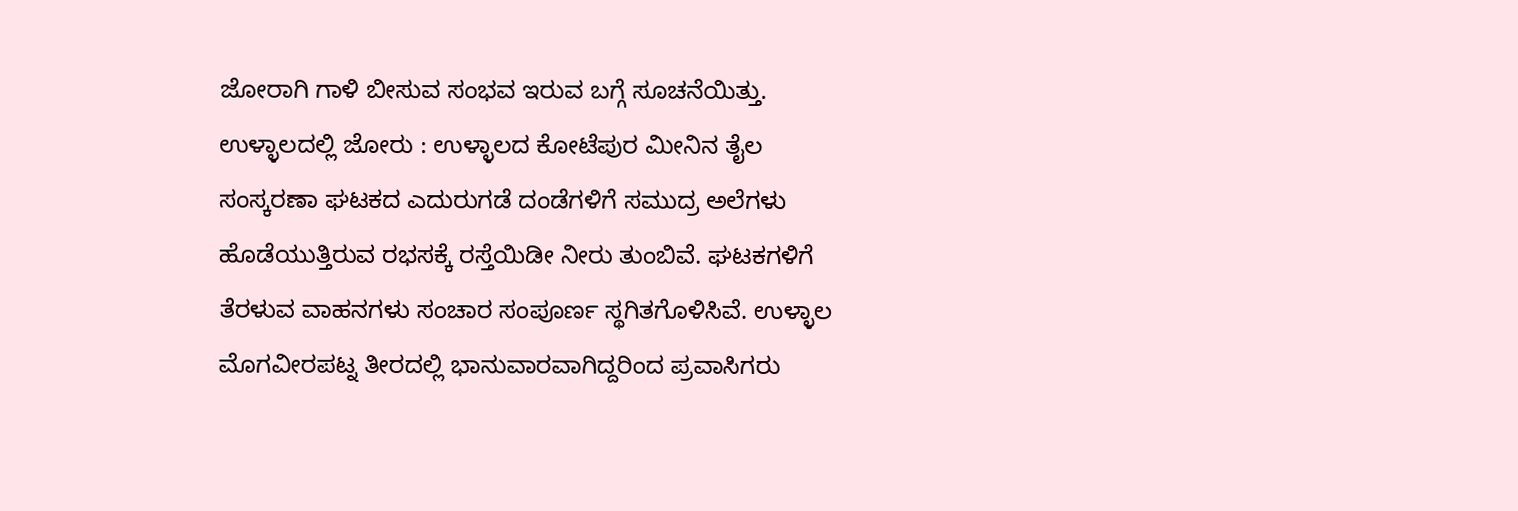ಜೋರಾಗಿ ಗಾಳಿ ಬೀಸುವ ಸಂಭವ ಇರುವ ಬಗ್ಗೆ ಸೂಚನೆಯಿತ್ತು.
ಉಳ್ಳಾಲದಲ್ಲಿ ಜೋರು : ಉಳ್ಳಾಲದ ಕೋಟೆಪುರ ಮೀನಿನ ತೈಲ ಸಂಸ್ಕರಣಾ ಘಟಕದ ಎದುರುಗಡೆ ದಂಡೆಗಳಿಗೆ ಸಮುದ್ರ ಅಲೆಗಳು ಹೊಡೆಯುತ್ತಿರುವ ರಭಸಕ್ಕೆ ರಸ್ತೆಯಿಡೀ ನೀರು ತುಂಬಿವೆ. ಘಟಕಗಳಿಗೆ ತೆರಳುವ ವಾಹನಗಳು ಸಂಚಾರ ಸಂಪೂರ್ಣ ಸ್ಥಗಿತಗೊಳಿಸಿವೆ. ಉಳ್ಳಾಲ ಮೊಗವೀರಪಟ್ನ ತೀರದಲ್ಲಿ ಭಾನುವಾರವಾಗಿದ್ದರಿಂದ ಪ್ರವಾಸಿಗರು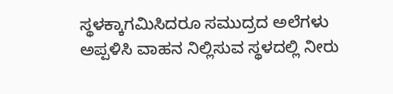ಸ್ಥಳಕ್ಕಾಗಮಿಸಿದರೂ ಸಮುದ್ರದ ಅಲೆಗಳು ಅಪ್ಪಳಿಸಿ ವಾಹನ ನಿಲ್ಲಿಸುವ ಸ್ಥಳದಲ್ಲಿ ನೀರು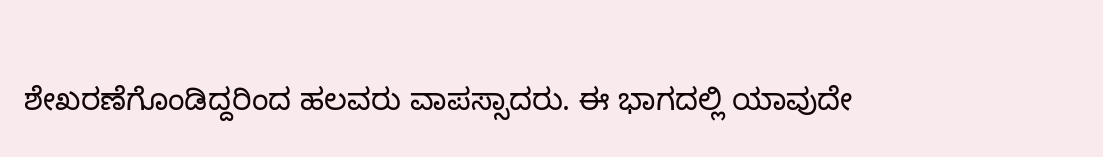ಶೇಖರಣೆಗೊಂಡಿದ್ದರಿಂದ ಹಲವರು ವಾಪಸ್ಸಾದರು. ಈ ಭಾಗದಲ್ಲಿ ಯಾವುದೇ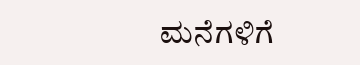ಮನೆಗಳಿಗೆ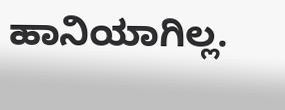ಹಾನಿಯಾಗಿಲ್ಲ.